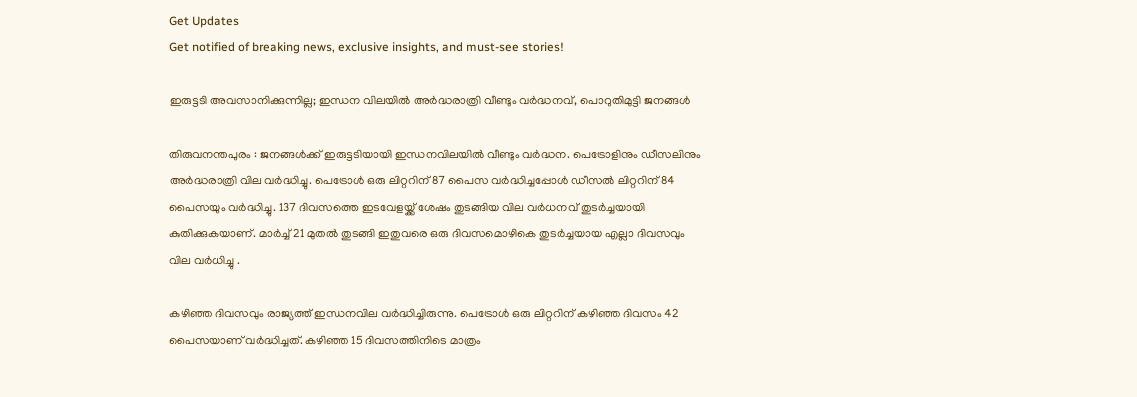Get Updates
Get notified of breaking news, exclusive insights, and must-see stories!

ഇരുട്ടടി അവസാനിക്കുന്നില്ല; ഇന്ധന വിലയില്‍ അര്‍ദ്ധരാത്രി വീണ്ടും വര്‍ദ്ധനവ്, പൊറുതിമുട്ടി ജനങ്ങള്‍

തിരുവനന്തപുരം : ജനങ്ങള്‍ക്ക് ഇരുട്ടടിയായി ഇന്ധനവിലയില്‍ വീണ്ടും വര്‍ദ്ധന. പെട്രോളിനും ഡീസലിനും അര്‍ദ്ധരാത്രി വില വര്‍ദ്ധിച്ചു. പെട്രോള്‍ ഒരു ലിറ്ററിന് 87 പൈസ വര്‍ദ്ധിച്ചപ്പോള്‍ ഡീസല്‍ ലിറ്ററിന് 84 പൈസയും വര്‍ദ്ധിച്ചു. 137 ദിവസത്തെ ഇടവേളയ്ക്ക് ശേഷം തുടങ്ങിയ വില വര്‍ധനവ് തുടര്‍ച്ചയായി കുതിക്കുകയാണ്. മാര്‍ച്ച് 21 മുതല്‍ തുടങ്ങി ഇതുവരെ ഒരു ദിവസമൊഴികെ തുടര്‍ച്ചയായ എല്ലാ ദിവസവും വില വര്‍ധിച്ചു .

കഴിഞ്ഞ ദിവസവും രാജ്യത്ത് ഇന്ധനവില വര്‍ദ്ധിച്ചിരുന്നു. പെട്രോള്‍ ഒരു ലിറ്ററിന് കഴിഞ്ഞ ദിവസം 42 പൈസയാണ് വര്‍ദ്ധിച്ചത്. കഴിഞ്ഞ 15 ദിവസത്തിനിടെ മാത്രം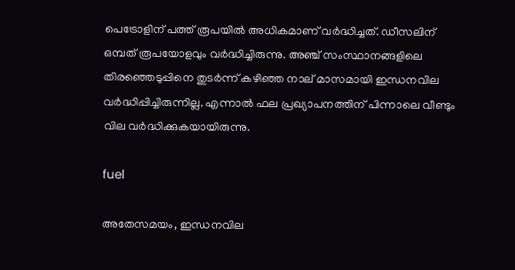പെട്രോളിന് പത്ത് രൂപയില്‍ അധികമാണ് വര്‍ദ്ധിച്ചത്. ഡീസലിന് ഒമ്പത് രൂപയോളവും വര്‍ദ്ധിച്ചിരുന്നു. അഞ്ച് സംസ്ഥാനങ്ങളിലെ തിരഞ്ഞെടുപ്പിനെ തുടര്‍ന്ന് കഴിഞ്ഞ നാല് മാസമായി ഇന്ധനവില വര്‍ദ്ധിപ്പിച്ചിരുന്നില്ല. എന്നാല്‍ ഫല പ്രഖ്യാപനത്തിന് പിന്നാലെ വീണ്ടും വില വര്‍ദ്ധിക്കുകയായിരുന്നു.

fuel

അതേസമയം, ഇന്ധനവില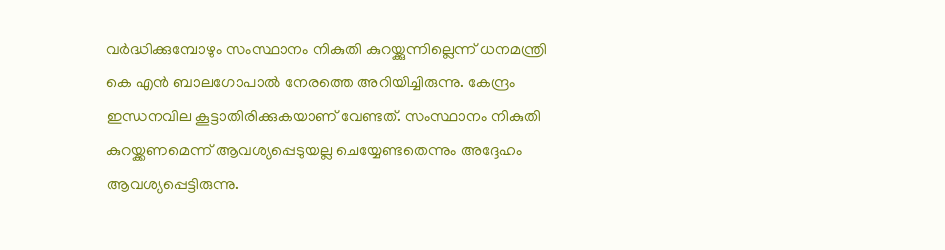വര്‍ദ്ധിക്കുമ്പോഴും സംസ്ഥാനം നികുതി കുറയ്ക്കുന്നില്ലെന്ന് ധനമന്ത്രി കെ എന്‍ ബാലഗോപാല്‍ നേരത്തെ അറിയിച്ചിരുന്നു. കേന്ദ്രം ഇന്ധനവില കൂട്ടാതിരിക്കുകയാണ് വേണ്ടത്. സംസ്ഥാനം നികുതി കുറയ്ക്കണമെന്ന് ആവശ്യപ്പെടുയല്ല ചെയ്യേണ്ടതെന്നും അദ്ദേഹം ആവശ്യപ്പെട്ടിരുന്നു.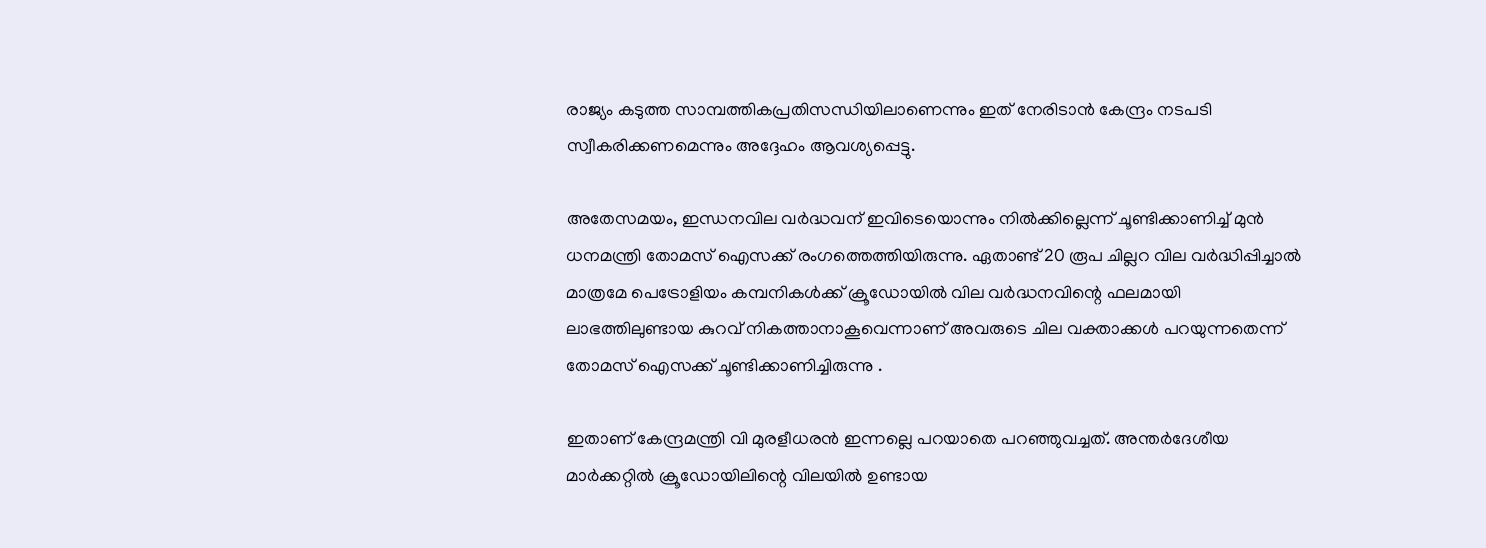രാജ്യം കടുത്ത സാമ്പത്തികപ്രതിസന്ധിയിലാണെന്നും ഇത് നേരിടാന്‍ കേന്ദ്രം നടപടി സ്വീകരിക്കണമെന്നും അദ്ദേഹം ആവശ്യപ്പെട്ടു.

അതേസമയം, ഇന്ധനവില വര്‍ദ്ധവന് ഇവിടെയൊന്നും നില്‍ക്കില്ലെന്ന് ചൂണ്ടിക്കാണിച്ച് മുന്‍ ധനമന്ത്രി തോമസ് ഐസക്ക് രംഗത്തെത്തിയിരുന്നു. ഏതാണ്ട് 20 രൂപ ചില്ലറ വില വര്‍ദ്ധിപ്പിച്ചാല്‍ മാത്രമേ പെട്രോളിയം കമ്പനികള്‍ക്ക് ക്രൂഡോയില്‍ വില വര്‍ദ്ധനവിന്റെ ഫലമായി ലാഭത്തിലുണ്ടായ കുറവ് നികത്താനാകൂവെന്നാണ് അവരുടെ ചില വക്താക്കള്‍ പറയുന്നതെന്ന് തോമസ് ഐസക്ക് ചൂണ്ടിക്കാണിച്ചിരുന്നു .

ഇതാണ് കേന്ദ്രമന്ത്രി വി മുരളീധരന്‍ ഇന്നല്ലെ പറയാതെ പറഞ്ഞുവച്ചത്. അന്തര്‍ദേശീയ മാര്‍ക്കറ്റില്‍ ക്രൂഡോയിലിന്റെ വിലയില്‍ ഉണ്ടായ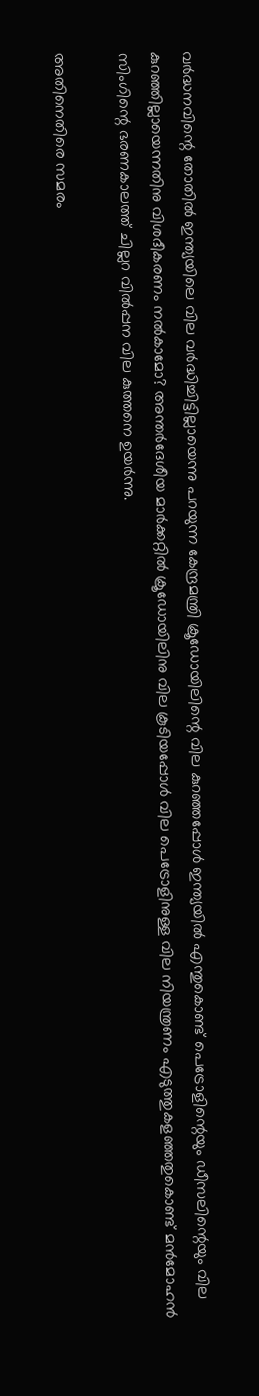വര്‍ദ്ധനവിന്റെ തോതില്‍ ഇന്ത്യയിലെ വില വര്‍ദ്ധിച്ചിട്ടില്ലായെന്നു പറയുന്ന കേന്ദ്രമന്ത്രി ക്രൂഡോയിലിന്റെ വില കുറഞ്ഞപ്പോള്‍ ഇന്ത്യയില്‍ എന്തുകൊണ്ട് പെട്രോളിന്റെയും ഡീസലിന്റെയും വില കുറഞ്ഞില്ലായെന്നതിനു വിശദീകരണം നല്‍കാമോ? അന്തര്‍ദേശീയ മാര്‍ക്കറ്റില്‍ ക്രൂഡോയിലിനു വില കൂടിയപ്പോള്‍ വില പെട്രോളിനുള്ള വില നിയന്ത്രണം എടുത്തുകളഞ്ഞതുകൊണ്ട് മന്‍മോഹന്‍ സിംഗിന്റെ ഭരണകാലത്ത് ചില്ലറ വില്‍പ്പന വില കുത്തനെ ഉയര്‍ന്നു.

അതിനെതിരെ സമരം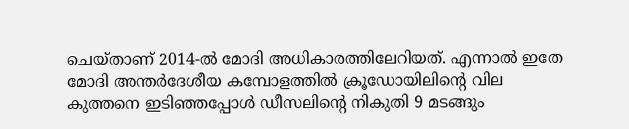ചെയ്താണ് 2014-ല്‍ മോദി അധികാരത്തിലേറിയത്. എന്നാല്‍ ഇതേ മോദി അന്തര്‍ദേശീയ കമ്പോളത്തില്‍ ക്രൂഡോയിലിന്റെ വില കുത്തനെ ഇടിഞ്ഞപ്പോള്‍ ഡീസലിന്റെ നികുതി 9 മടങ്ങും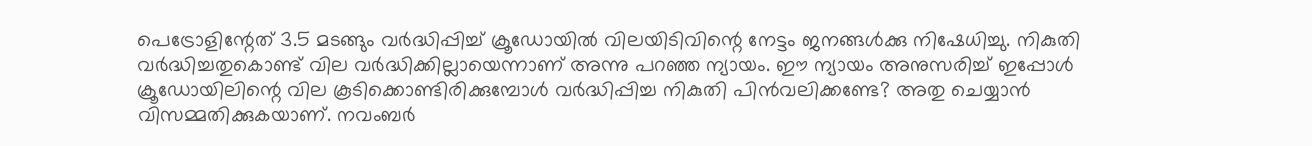പെട്രോളിന്റേത് 3.5 മടങ്ങും വര്‍ദ്ധിപ്പിച്ച് ക്രൂഡോയില്‍ വിലയിടിവിന്റെ നേട്ടം ജനങ്ങള്‍ക്കു നിഷേധിച്ചു. നികുതി വര്‍ദ്ധിച്ചതുകൊണ്ട് വില വര്‍ദ്ധിക്കില്ലായെന്നാണ് അന്നു പറഞ്ഞ ന്യായം. ഈ ന്യായം അനുസരിച്ച് ഇപ്പോള്‍ ക്രൂഡോയിലിന്റെ വില കൂടിക്കൊണ്ടിരിക്കുമ്പോള്‍ വര്‍ദ്ധിപ്പിച്ച നികുതി പിന്‍വലിക്കണ്ടേ? അതു ചെയ്യാന്‍ വിസമ്മതിക്കുകയാണ്. നവംബര്‍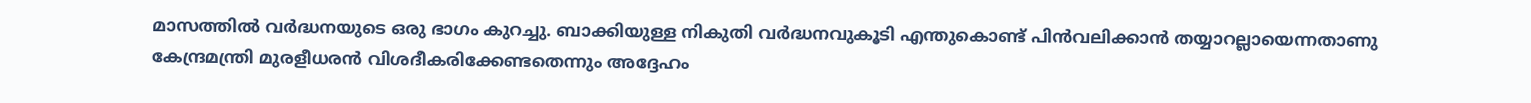മാസത്തില്‍ വര്‍ദ്ധനയുടെ ഒരു ഭാഗം കുറച്ചു. ബാക്കിയുള്ള നികുതി വര്‍ദ്ധനവുകൂടി എന്തുകൊണ്ട് പിന്‍വലിക്കാന്‍ തയ്യാറല്ലായെന്നതാണു കേന്ദ്രമന്ത്രി മുരളീധരന്‍ വിശദീകരിക്കേണ്ടതെന്നും അദ്ദേഹം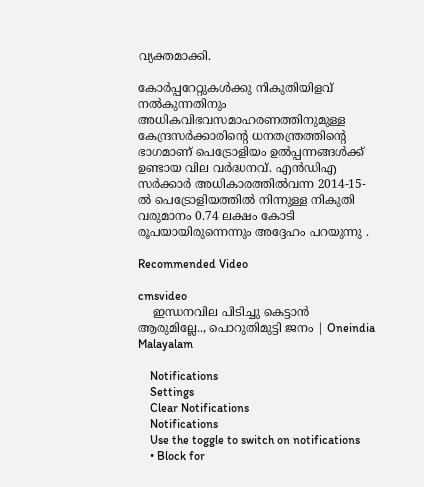വ്യക്തമാക്കി.

കോര്‍പ്പറേറ്റുകള്‍ക്കു നികുതിയിളവ് നല്‍കുന്നതിനും അധികവിഭവസമാഹരണത്തിനുമുള്ള കേന്ദ്രസര്‍ക്കാരിന്റെ ധനതന്ത്രത്തിന്റെ ഭാഗമാണ് പെട്രോളിയം ഉല്‍പ്പന്നങ്ങള്‍ക്ക് ഉണ്ടായ വില വര്‍ദ്ധനവ്. എന്‍ഡിഎ സര്‍ക്കാര്‍ അധികാരത്തില്‍വന്ന 2014-15-ല്‍ പെട്രോളിയത്തില്‍ നിന്നുള്ള നികുതി വരുമാനം 0.74 ലക്ഷം കോടി രൂപയായിരുന്നെന്നും അദ്ദേഹം പറയുന്നു .

Recommended Video

cmsvideo
    ഇന്ധനവില പിടിച്ചു കെട്ടാന്‍ ആരുമില്ലേ.., പൊറുതിമുട്ടി ജനം | Oneindia Malayalam

    Notifications
    Settings
    Clear Notifications
    Notifications
    Use the toggle to switch on notifications
    • Block for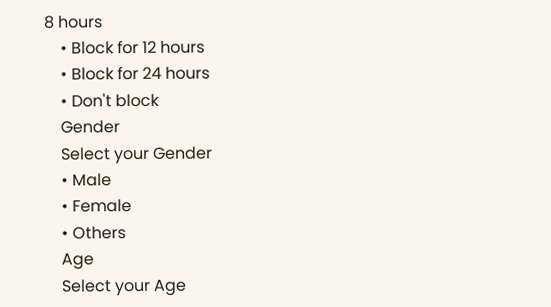8 hours
    • Block for 12 hours
    • Block for 24 hours
    • Don't block
    Gender
    Select your Gender
    • Male
    • Female
    • Others
    Age
    Select your Age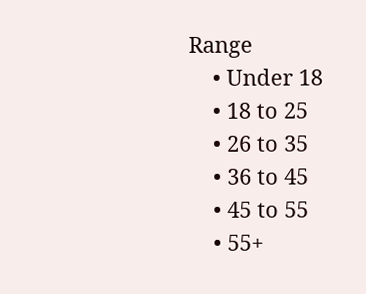Range
    • Under 18
    • 18 to 25
    • 26 to 35
    • 36 to 45
    • 45 to 55
    • 55+